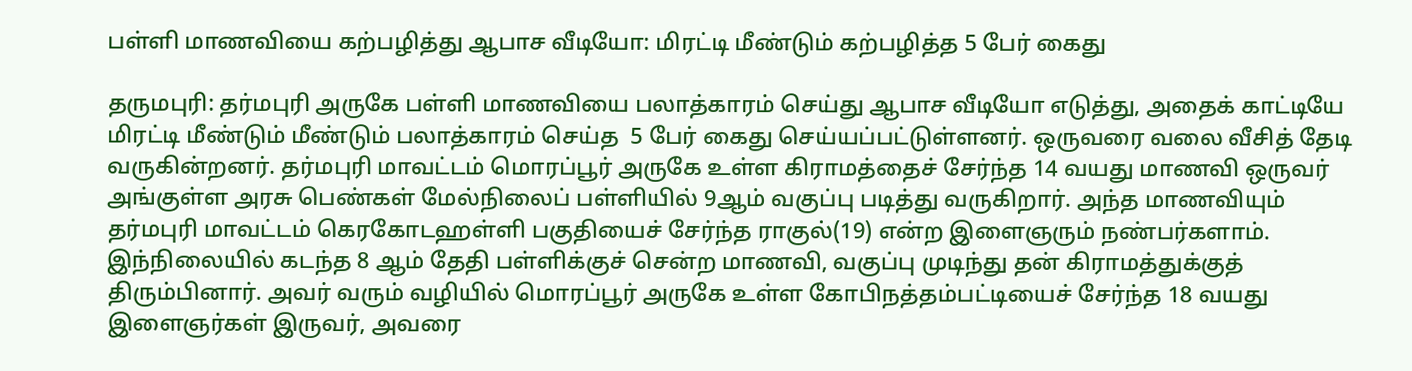பள்ளி மாணவியை கற்பழித்து ஆபாச வீடியோ: மிரட்டி மீண்டும் கற்பழித்த 5 பேர் கைது

தருமபுரி: தர்மபுரி அருகே பள்ளி மாணவியை பலாத்காரம் செய்து ஆபாச வீடியோ எடுத்து, அதைக் காட்டியே மிரட்டி மீண்டும் மீண்டும் பலாத்காரம் செய்த  5 பேர் கைது செய்யப்பட்டுள்ளனர். ஒருவரை வலை வீசித் தேடி வருகின்றனர். தர்மபுரி மாவட்டம் மொரப்பூர் அருகே உள்ள கிராமத்தைச் சேர்ந்த 14 வயது மாணவி ஒருவர் அங்குள்ள அரசு பெண்கள் மேல்நிலைப் பள்ளியில் 9ஆம் வகுப்பு படித்து வருகிறார். அந்த மாணவியும் தர்மபுரி மாவட்டம் கெரகோடஹள்ளி பகுதியைச் சேர்ந்த ராகுல்(19) என்ற இளைஞரும் நண்பர்களாம். இந்நிலையில் கடந்த 8 ஆம் தேதி பள்ளிக்குச் சென்ற மாணவி, வகுப்பு முடிந்து தன் கிராமத்துக்குத் திரும்பினார். அவர் வரும் வழியில் மொரப்பூர் அருகே உள்ள கோபிநத்தம்பட்டியைச் சேர்ந்த 18 வயது இளைஞர்கள் இருவர், அவரை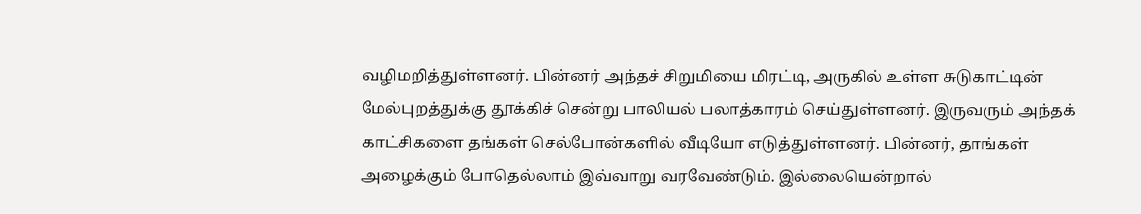வழிமறித்துள்ளனர். பின்னர் அந்தச் சிறுமியை மிரட்டி, அருகில் உள்ள சுடுகாட்டின் மேல்புறத்துக்கு தூக்கிச் சென்று பாலியல் பலாத்காரம் செய்துள்ளனர். இருவரும் அந்தக் காட்சிகளை தங்கள் செல்போன்களில் வீடியோ எடுத்துள்ளனர். பின்னர், தாங்கள் அழைக்கும் போதெல்லாம் இவ்வாறு வரவேண்டும். இல்லையென்றால்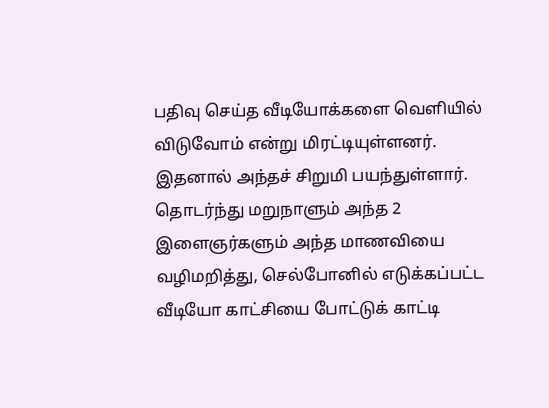பதிவு செய்த வீடியோக்களை வெளியில் விடுவோம் என்று மிரட்டியுள்ளனர். இதனால் அந்தச் சிறுமி பயந்துள்ளார். தொடர்ந்து மறுநாளும் அந்த 2 இளைஞர்களும் அந்த மாணவியை வழிமறித்து, செல்போனில் எடுக்கப்பட்ட வீடியோ காட்சியை போட்டுக் காட்டி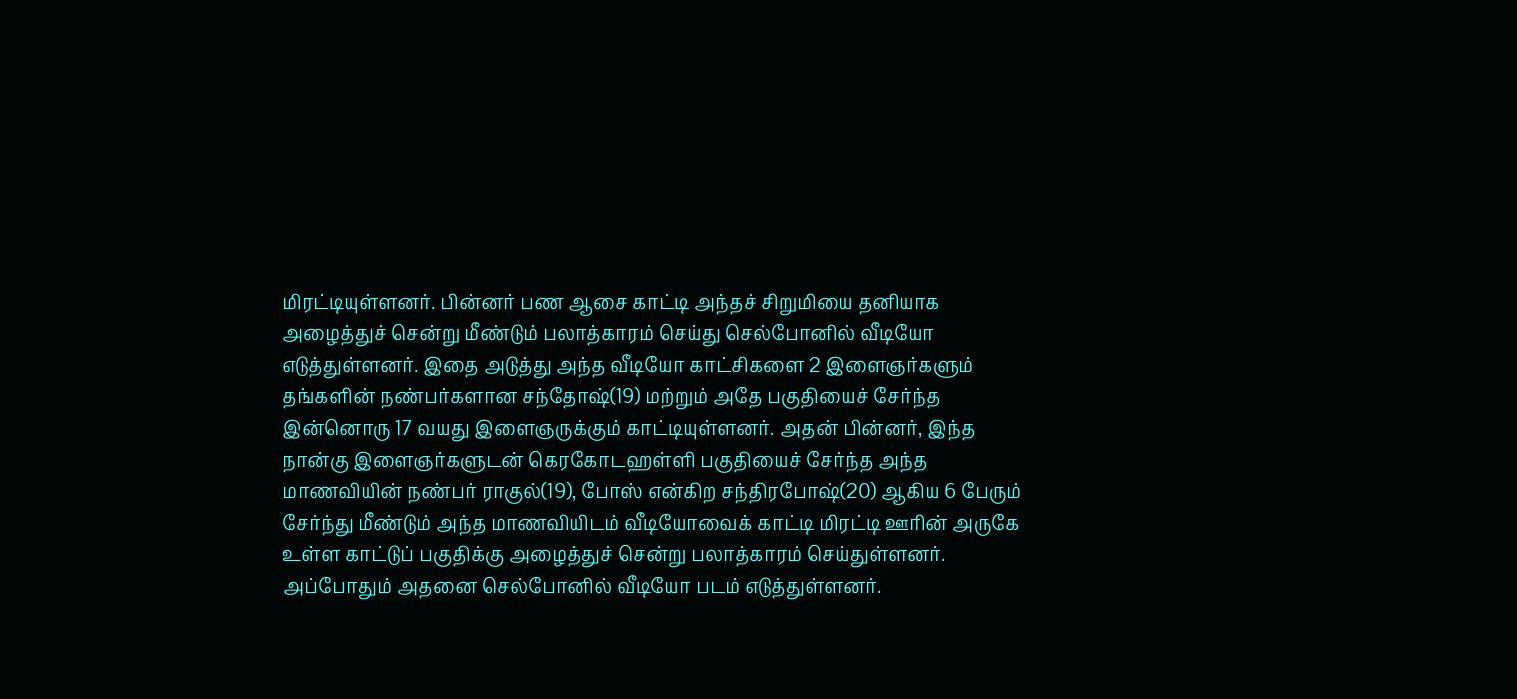மிரட்டியுள்ளனர். பின்னர் பண ஆசை காட்டி அந்தச் சிறுமியை தனியாக அழைத்துச் சென்று மீண்டும் பலாத்காரம் செய்து செல்போனில் வீடியோ எடுத்துள்ளனர். இதை அடுத்து அந்த வீடியோ காட்சிகளை 2 இளைஞர்களும் தங்களின் நண்பர்களான சந்தோஷ்(19) மற்றும் அதே பகுதியைச் சேர்ந்த இன்னொரு 17 வயது இளைஞருக்கும் காட்டியுள்ளனர். அதன் பின்னர், இந்த நான்கு இளைஞர்களுடன் கெரகோடஹள்ளி பகுதியைச் சேர்ந்த அந்த மாணவியின் நண்பர் ராகுல்(19), போஸ் என்கிற சந்திரபோஷ்(20) ஆகிய 6 பேரும் சேர்ந்து மீண்டும் அந்த மாணவியிடம் வீடியோவைக் காட்டி மிரட்டி ஊரின் அருகே உள்ள காட்டுப் பகுதிக்கு அழைத்துச் சென்று பலாத்காரம் செய்துள்ளனர். அப்போதும் அதனை செல்போனில் வீடியோ படம் எடுத்துள்ளனர்.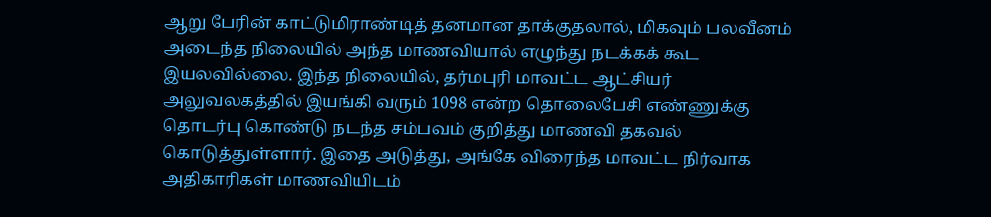ஆறு பேரின் காட்டுமிராண்டித் தனமான தாக்குதலால், மிகவும் பலவீனம் அடைந்த நிலையில் அந்த மாணவியால் எழுந்து நடக்கக் கூட இயலவில்லை. இந்த நிலையில், தர்மபுரி மாவட்ட ஆட்சியர் அலுவலகத்தில் இயங்கி வரும் 1098 என்ற தொலைபேசி எண்ணுக்கு தொடர்பு கொண்டு நடந்த சம்பவம் குறித்து மாணவி தகவல் கொடுத்துள்ளார். இதை அடுத்து, அங்கே விரைந்த மாவட்ட நிர்வாக அதிகாரிகள் மாணவியிடம்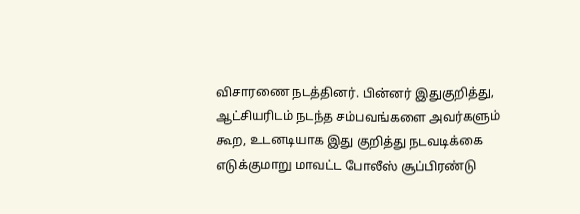விசாரணை நடத்தினர். பின்னர் இதுகுறித்து, ஆட்சியரிடம் நடந்த சம்பவங்களை அவர்களும் கூற, உடனடியாக இது குறித்து நடவடிக்கை எடுக்குமாறு மாவட்ட போலீஸ் சூப்பிரண்டு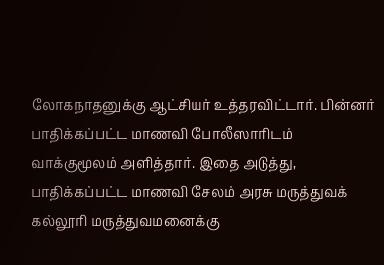லோகநாதனுக்கு ஆட்சியர் உத்தரவிட்டார். பின்னர் பாதிக்கப்பட்ட மாணவி போலீஸாரிடம் வாக்குமூலம் அளித்தார். இதை அடுத்து, பாதிக்கப்பட்ட மாணவி சேலம் அரசு மருத்துவக் கல்லூரி மருத்துவமனைக்கு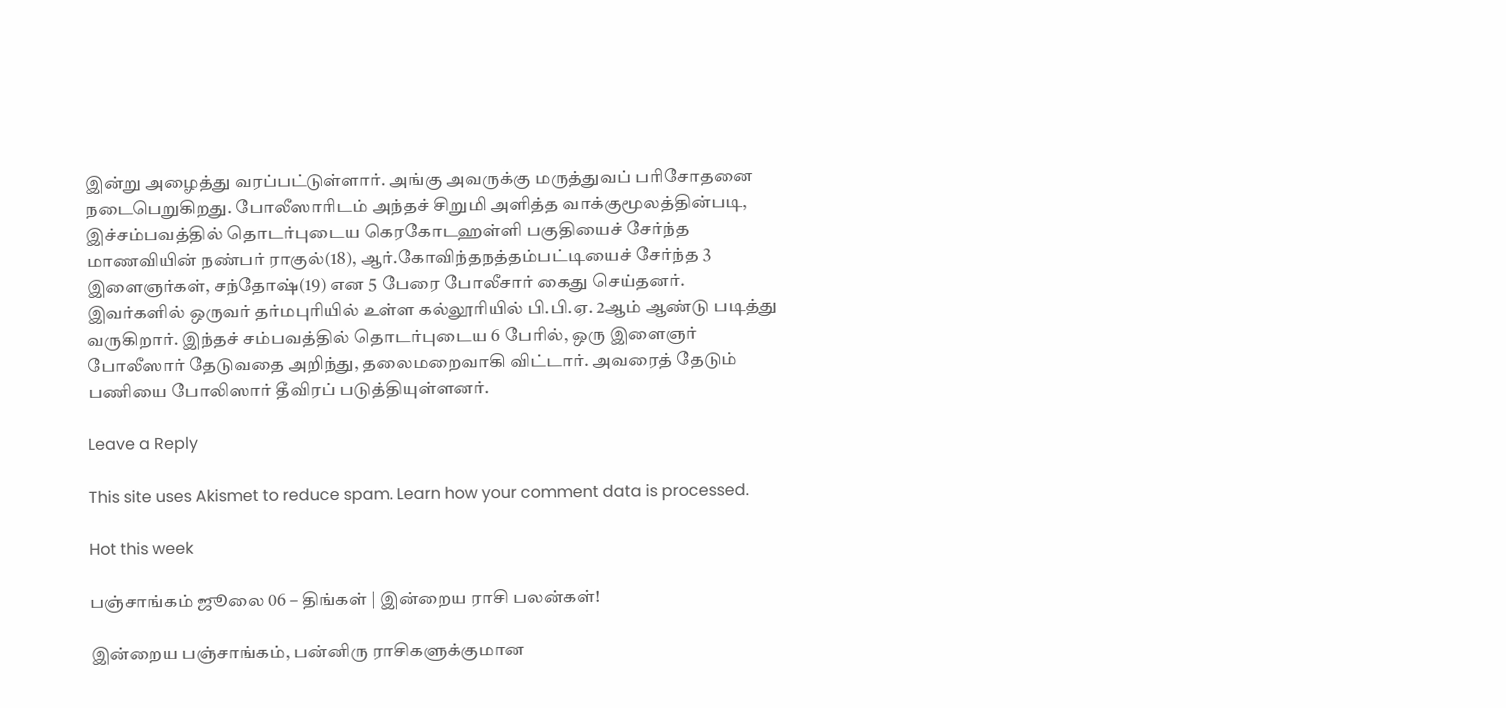இன்று அழைத்து வரப்பட்டுள்ளார். அங்கு அவருக்கு மருத்துவப் பரிசோதனை நடைபெறுகிறது. போலீஸாரிடம் அந்தச் சிறுமி அளித்த வாக்குமூலத்தின்படி, இச்சம்பவத்தில் தொடர்புடைய கெரகோடஹள்ளி பகுதியைச் சேர்ந்த மாணவியின் நண்பர் ராகுல்(18), ஆர்.கோவிந்தநத்தம்பட்டியைச் சேர்ந்த 3 இளைஞர்கள், சந்தோஷ்(19) என 5 பேரை போலீசார் கைது செய்தனர். இவர்களில் ஒருவர் தர்மபுரியில் உள்ள கல்லூரியில் பி.பி.ஏ. 2ஆம் ஆண்டு படித்து வருகிறார். இந்தச் சம்பவத்தில் தொடர்புடைய 6 பேரில், ஒரு இளைஞர் போலீஸார் தேடுவதை அறிந்து, தலைமறைவாகி விட்டார். அவரைத் தேடும் பணியை போலிஸார் தீவிரப் படுத்தியுள்ளனர்.

Leave a Reply

This site uses Akismet to reduce spam. Learn how your comment data is processed.

Hot this week

பஞ்சாங்கம் ஜூலை 06 – திங்கள் | இன்றைய ராசி பலன்கள்!

இன்றைய பஞ்சாங்கம், பன்னிரு ராசிகளுக்குமான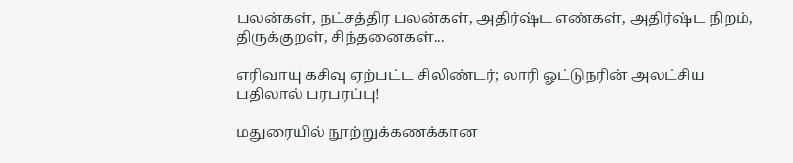பலன்கள், நட்சத்திர பலன்கள், அதிர்ஷ்ட எண்கள், அதிர்ஷ்ட நிறம், திருக்குறள், சிந்தனைகள்...

எரிவாயு கசிவு ஏற்பட்ட சிலிண்டர்; லாரி ஓட்டுநரின் அலட்சிய பதிலால் பரபரப்பு!

மதுரையில் நூற்றுக்கணக்கான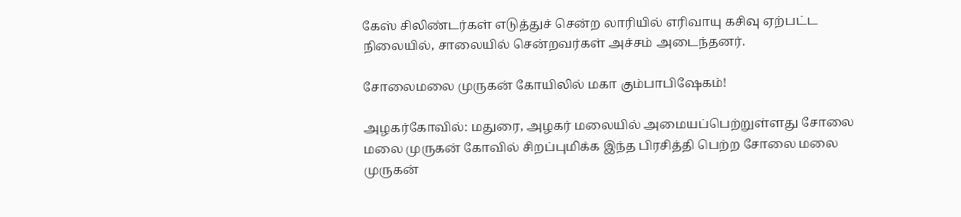கேஸ் சிலிண்டர்கள் எடுத்துச் சென்ற லாரியில் எரிவாயு கசிவு ஏற்பட்ட நிலையில், சாலையில் சென்றவர்கள் அச்சம் அடைந்தனர்.

சோலைமலை முருகன் கோயிலில் மகா கும்பாபிஷேகம்!

அழகர்கோவில்: மதுரை, அழகர் மலையில் அமையப்பெற்றுள்ளது சோலை மலை முருகன் கோவில் சிறப்புமிக்க இந்த பிரசித்தி பெற்ற சோலை மலை முருகன்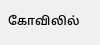கோவிலில்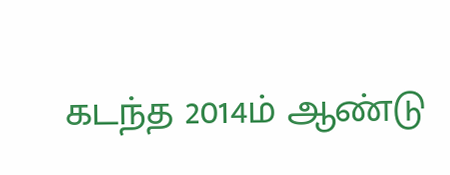கடந்த 2014ம் ஆண்டு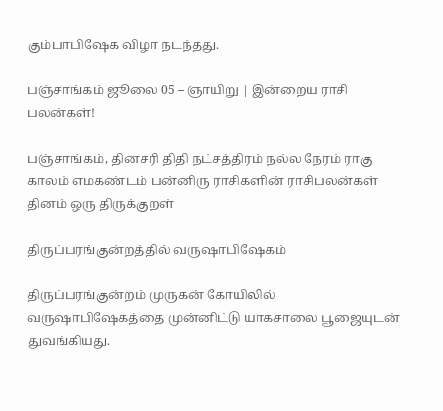கும்பாபிஷேக விழா நடந்தது.

பஞ்சாங்கம் ஜூலை 05 – ஞாயிறு | இன்றைய ராசி பலன்கள்!

பஞ்சாங்கம், தினசரி திதி நட்சத்திரம் நல்ல நேரம் ராகு காலம் எமகண்டம் பன்னிரு ராசிகளின் ராசிபலன்கள் தினம் ஒரு திருக்குறள்

திருப்பரங்குன்றத்தில் வருஷாபிஷேகம்

திருப்பரங்குன்றம் முருகன் கோயிலில் வருஷாபிஷேகத்தை முன்னிட்டு யாகசாலை பூஜையுடன் துவங்கியது.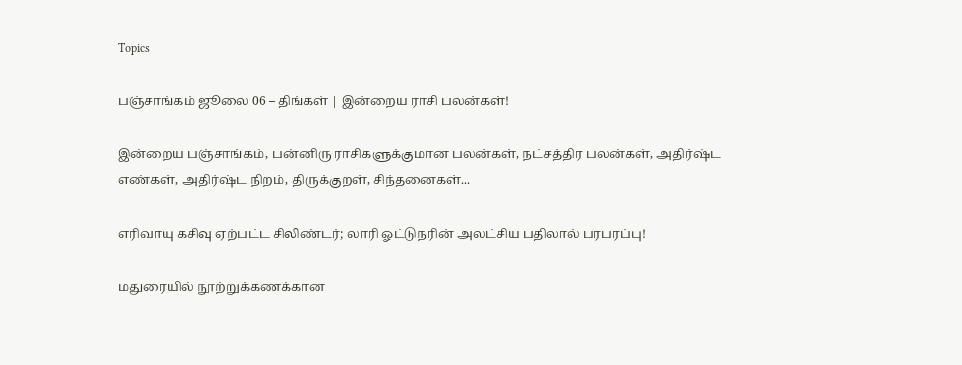Topics

பஞ்சாங்கம் ஜூலை 06 – திங்கள் | இன்றைய ராசி பலன்கள்!

இன்றைய பஞ்சாங்கம், பன்னிரு ராசிகளுக்குமான பலன்கள், நட்சத்திர பலன்கள், அதிர்ஷ்ட எண்கள், அதிர்ஷ்ட நிறம், திருக்குறள், சிந்தனைகள்...

எரிவாயு கசிவு ஏற்பட்ட சிலிண்டர்; லாரி ஓட்டுநரின் அலட்சிய பதிலால் பரபரப்பு!

மதுரையில் நூற்றுக்கணக்கான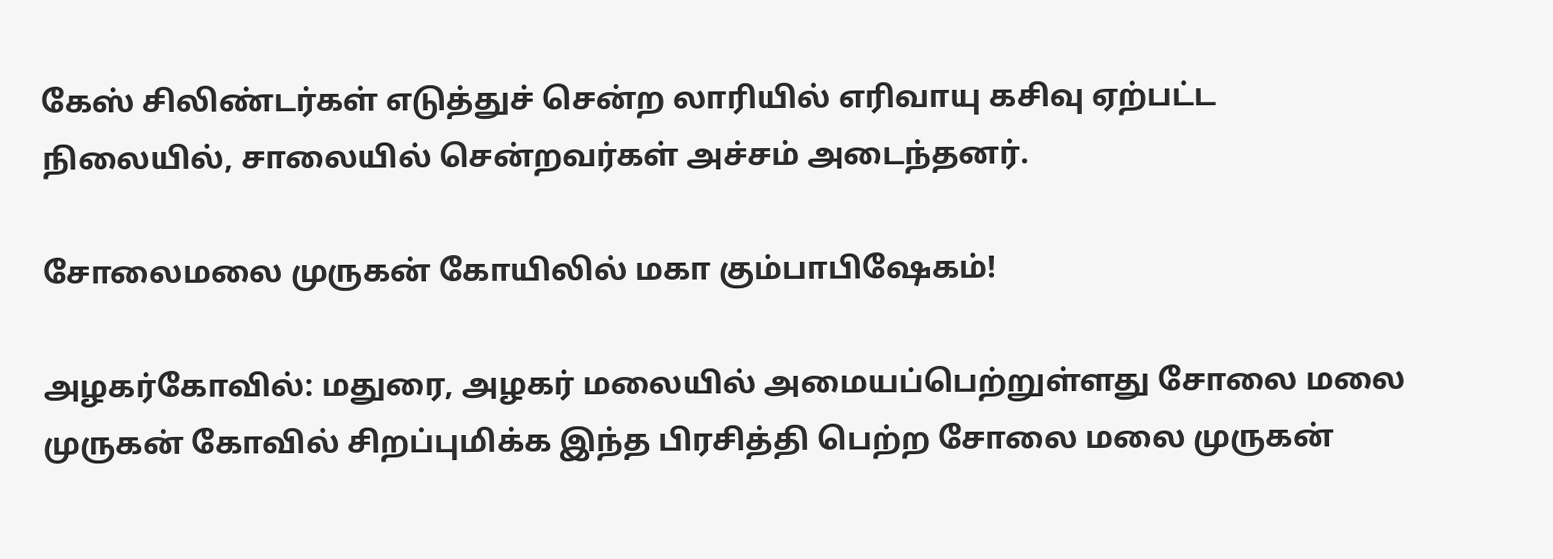கேஸ் சிலிண்டர்கள் எடுத்துச் சென்ற லாரியில் எரிவாயு கசிவு ஏற்பட்ட நிலையில், சாலையில் சென்றவர்கள் அச்சம் அடைந்தனர்.

சோலைமலை முருகன் கோயிலில் மகா கும்பாபிஷேகம்!

அழகர்கோவில்: மதுரை, அழகர் மலையில் அமையப்பெற்றுள்ளது சோலை மலை முருகன் கோவில் சிறப்புமிக்க இந்த பிரசித்தி பெற்ற சோலை மலை முருகன்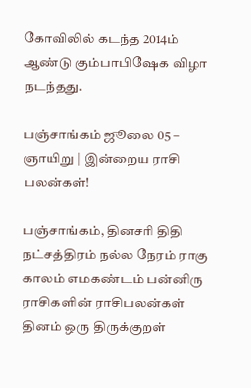கோவிலில் கடந்த 2014ம் ஆண்டு கும்பாபிஷேக விழா நடந்தது.

பஞ்சாங்கம் ஜூலை 05 – ஞாயிறு | இன்றைய ராசி பலன்கள்!

பஞ்சாங்கம், தினசரி திதி நட்சத்திரம் நல்ல நேரம் ராகு காலம் எமகண்டம் பன்னிரு ராசிகளின் ராசிபலன்கள் தினம் ஒரு திருக்குறள்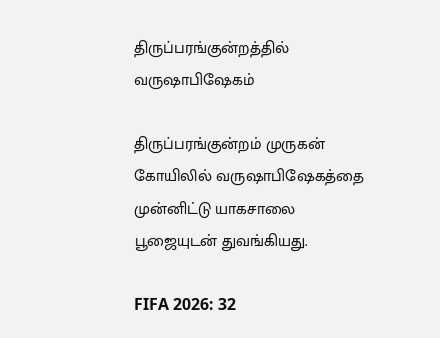திருப்பரங்குன்றத்தில் வருஷாபிஷேகம்

திருப்பரங்குன்றம் முருகன் கோயிலில் வருஷாபிஷேகத்தை முன்னிட்டு யாகசாலை பூஜையுடன் துவங்கியது.

FIFA 2026: 32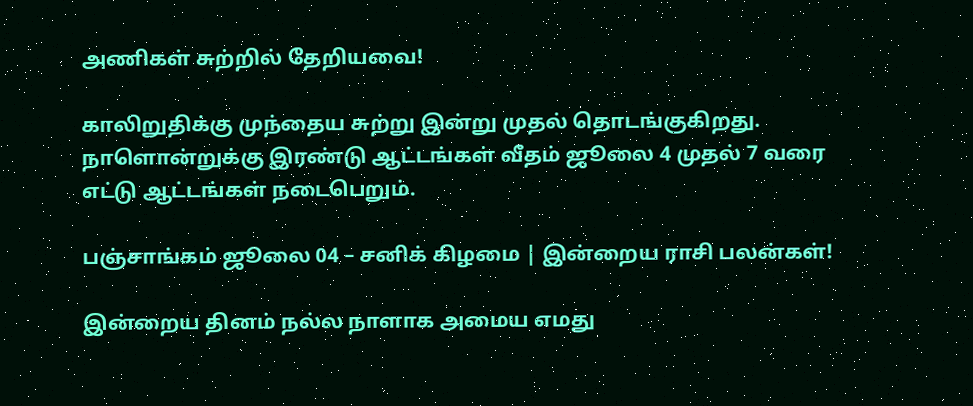அணிகள் சுற்றில் தேறியவை!

காலிறுதிக்கு முந்தைய சுற்று இன்று முதல் தொடங்குகிறது. நாளொன்றுக்கு இரண்டு ஆட்டங்கள் வீதம் ஜூலை 4 முதல் 7 வரை எட்டு ஆட்டங்கள் நடைபெறும்.

பஞ்சாங்கம் ஜூலை 04 – சனிக் கிழமை | இன்றைய ராசி பலன்கள்!

இன்றைய தினம் நல்ல நாளாக அமைய எமது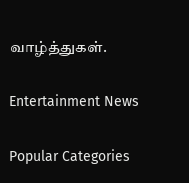வாழ்த்துகள்.

Entertainment News

Popular Categories